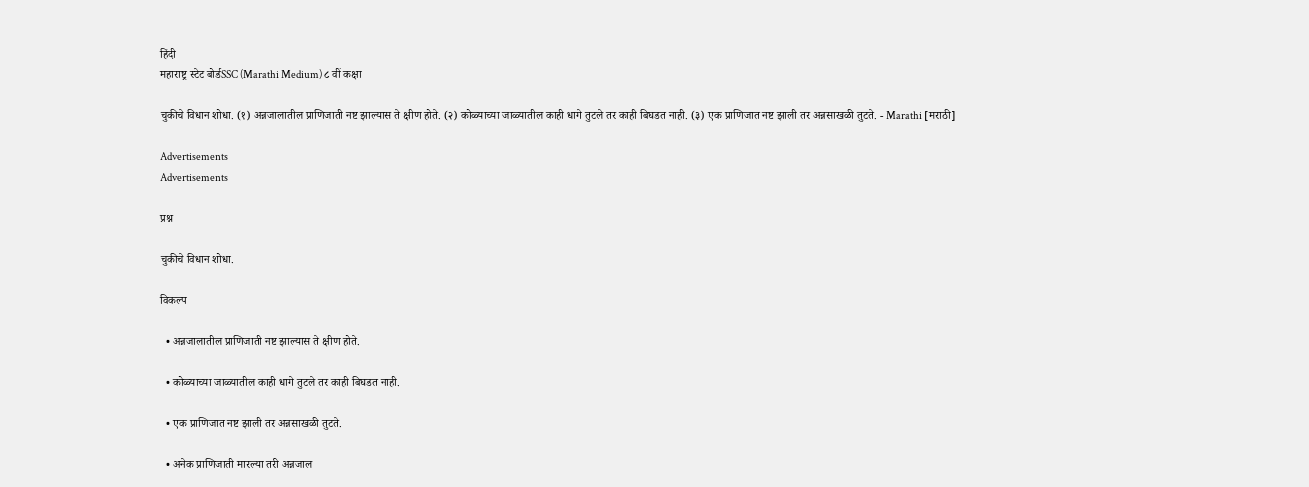हिंदी
महाराष्ट्र स्टेट बोर्डSSC (Marathi Medium) ८ वीं कक्षा

चुकीचे विधान शोधा. (१) अन्नजालातील प्राणिजाती नष्ट झाल्यास ते क्षीण होते. (२) कोळ्याच्या जाळ्यातील काही धागे तुटले तर काही बिघडत नाही. (३) एक प्राणिजात नष्ट झाली तर अन्नसाखळी तुटते. - Marathi [मराठी]

Advertisements
Advertisements

प्रश्न

चुकीचे विधान शोधा.

विकल्प

  • अन्नजालातील प्राणिजाती नष्ट झाल्यास ते क्षीण होते.

  • कोळ्याच्या जाळ्यातील काही धागे तुटले तर काही बिघडत नाही.

  • एक प्राणिजात नष्ट झाली तर अन्नसाखळी तुटते.

  • अनेक प्राणिजाती मारल्या तरी अन्नजाल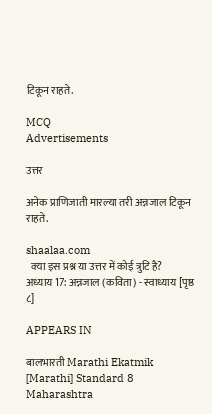टिकून राहते.

MCQ
Advertisements

उत्तर

अनेक प्राणिजाती मारल्या तरी अन्नजाल टिकून राहते.

shaalaa.com
  क्या इस प्रश्न या उत्तर में कोई त्रुटि है?
अध्याय 17: अन्नजाल (कविता) - स्वाध्याय [पृष्ठ ८]

APPEARS IN

बालभारती Marathi Ekatmik [Marathi] Standard 8 Maharashtra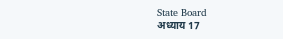State Board
अध्याय 17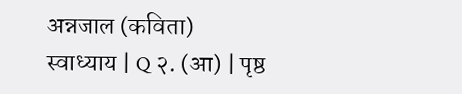अन्नजाल (कविता)
स्वाध्याय | Q २. (आ) | पृष्ठ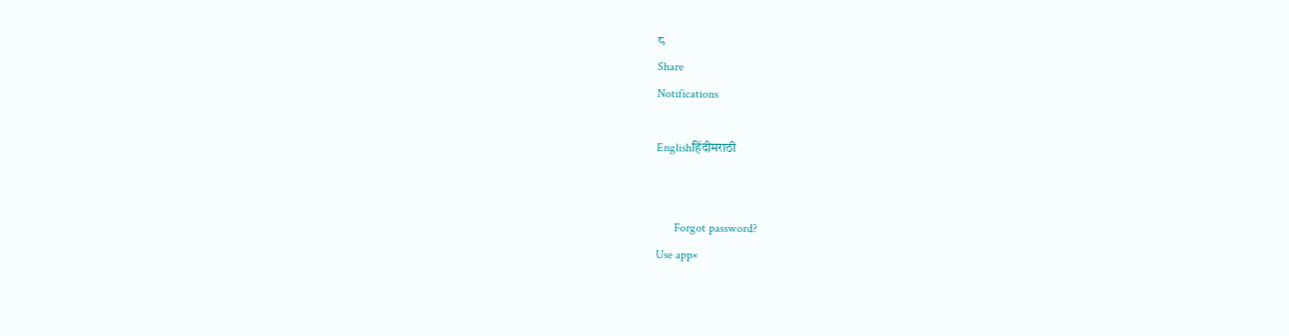८
Share
Notifications

Englishहिंदीमराठी


      Forgot password?
Use app×